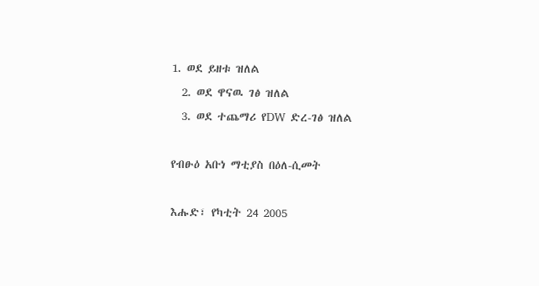1. ወደ ይዘቱ ዝለል
  2. ወደ ዋናዉ ገፅ ዝለል
  3. ወደ ተጨማሪ የDW ድረ-ገፅ ዝለል

የብፁዕ አቡነ ማቲያስ በዕለ-ሲመት

እሑድ፣ የካቲት 24 2005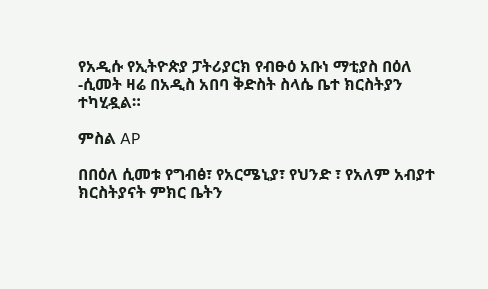የአዲሱ የኢትዮጵያ ፓትሪያርክ የብፁዕ አቡነ ማቲያስ በዕለ -ሲመት ዛሬ በአዲስ አበባ ቅድስት ስላሴ ቤተ ክርስትያን ተካሂዷል።

ምስል AP

በበዕለ ሲመቱ የግብፅ፣ የአርሜኒያ፣ የህንድ ፣ የአለም አብያተ ክርስትያናት ምክር ቤትን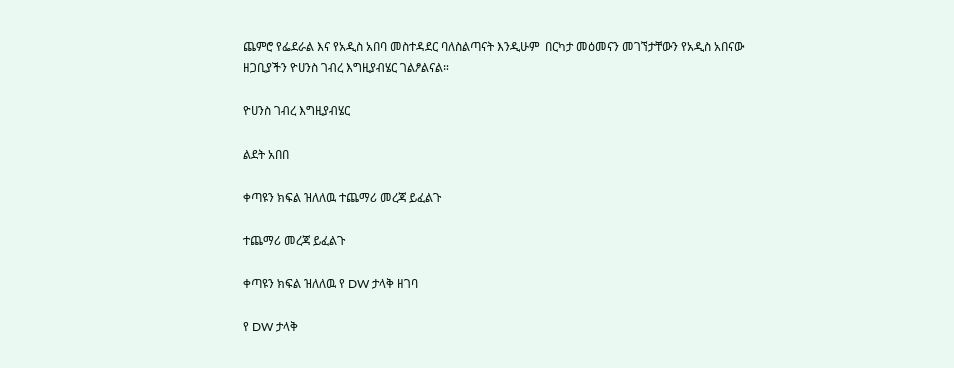ጨምሮ የፌደራል እና የአዲስ አበባ መስተዳደር ባለስልጣናት እንዲሁም  በርካታ መዕመናን መገኘታቸውን የአዲስ አበናው ዘጋቢያችን ዮሀንስ ገብረ እግዚያብሄር ገልፆልናል።

ዮሀንስ ገብረ እግዚያብሄር

ልደት አበበ

ቀጣዩን ክፍል ዝለለዉ ተጨማሪ መረጃ ይፈልጉ

ተጨማሪ መረጃ ይፈልጉ

ቀጣዩን ክፍል ዝለለዉ የ DW ታላቅ ዘገባ

የ DW ታላቅ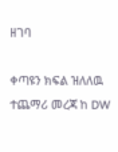ዘገባ

ቀጣዩን ክፍል ዝለለዉ ተጨማሪ መረጃ ከ DW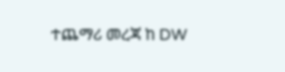ተጨማሪ መረጃ ከ DW